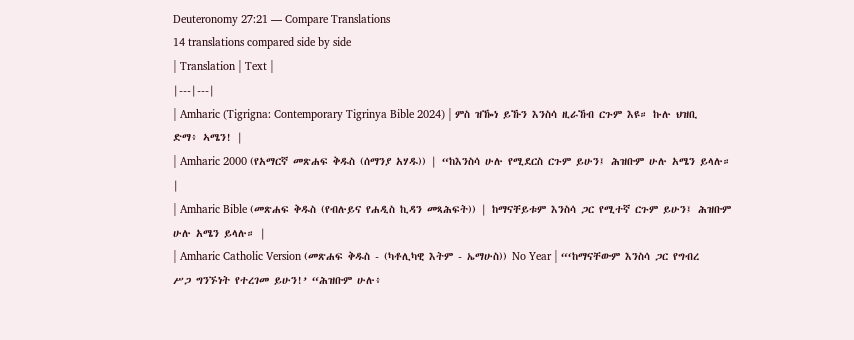Deuteronomy 27:21 — Compare Translations
14 translations compared side by side
| Translation | Text |
|---|---|
| Amharic (Tigrigna: Contemporary Tigrinya Bible 2024) | ምስ ዝዀነ ይኹን እንስሳ ዚራኸብ ርጉም እዩ። ኩሉ ህዝቢ ድማ፥ ኣሜን! |
| Amharic 2000 (የአማርኛ መጽሐፍ ቅዱስ (ሰማንያ አሃዱ)) | “ከእንስሳ ሁሉ የሚደርስ ርጉም ይሁን፤ ሕዝቡም ሁሉ አሜን ይላሉ። |
| Amharic Bible (መጽሐፍ ቅዱስ (የብሉይና የሐዲስ ኪዳን መጻሕፍት)) | ከማናቸይቱም እንስሳ ጋር የሚተኛ ርጉም ይሁን፤ ሕዝቡም ሁሉ አሜን ይላሉ። |
| Amharic Catholic Version (መጽሐፍ ቅዱስ - (ካቶሊካዊ እትም - ኤማሁስ)) No Year | “‘ከማናቸውም እንስሳ ጋር የግብረ ሥጋ ግንኙነት የተረገመ ይሁን!’ “ሕዝቡም ሁሉ፥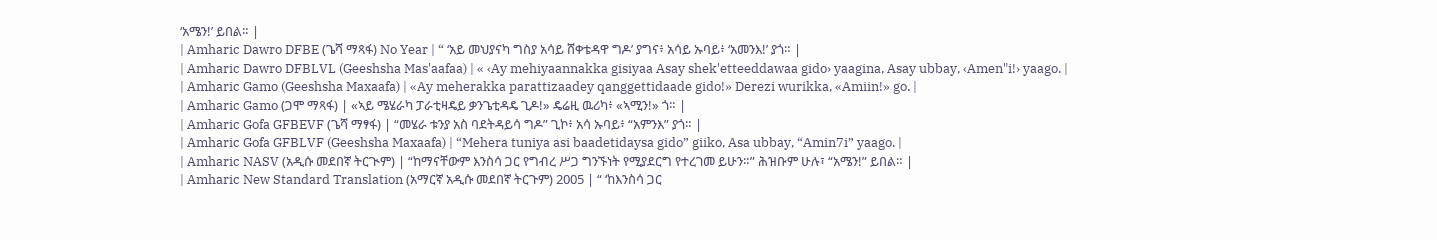‘አሜን!’ ይበል። |
| Amharic Dawro DFBE (ጌሻ ማጻፋ) No Year | “ ‘አይ መህያናካ ግስያ አሳይ ሸቀቴዳዋ ግዶ’ ያግና፥ አሳይ ኡባይ፥ ‘አመንእ!’ ያጎ። |
| Amharic Dawro DFBLVL (Geeshsha Mas'aafaa) | « ‹Ay mehiyaannakka gisiyaa Asay shek'etteeddawaa gido› yaagina, Asay ubbay, ‹Amen"i!› yaago. |
| Amharic Gamo (Geeshsha Maxaafa) | «Ay meherakka parattizaadey qanggettidaade gido!» Derezi wurikka, «Amiin!» go. |
| Amharic Gamo (ጋሞ ማጻፋ) | «ኣይ ሜሄራካ ፓራቲዛዴይ ቃንጌቲዳዴ ጊዶ!» ዴሬዚ ዉሪካ፥ «ኣሚን!» ጎ። |
| Amharic Gofa GFBEVF (ጌሻ ማፃፋ) | “መሄራ ቱንያ አስ ባደትዳይሳ ግዶ” ጊኮ፥ አሳ ኡባይ፥ “አምንእ” ያጎ። |
| Amharic Gofa GFBLVF (Geeshsha Maxaafa) | “Mehera tuniya asi baadetidaysa gido” giiko, Asa ubbay, “Amin7i” yaago. |
| Amharic NASV (አዲሱ መደበኛ ትርጒም) | “ከማናቸውም እንስሳ ጋር የግብረ ሥጋ ግንኙነት የሚያደርግ የተረገመ ይሁን።” ሕዝቡም ሁሉ፣ “አሜን!” ይበል። |
| Amharic New Standard Translation (አማርኛ አዲሱ መደበኛ ትርጉም) 2005 | “ ‘ከእንስሳ ጋር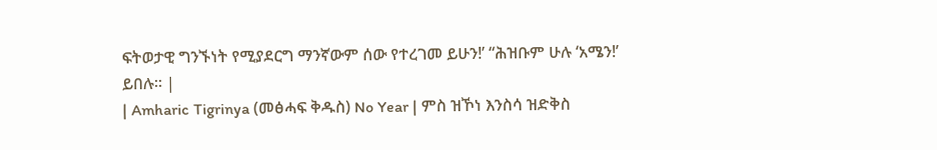ፍትወታዊ ግንኙነት የሚያደርግ ማንኛውም ሰው የተረገመ ይሁን!’ “ሕዝቡም ሁሉ ‘አሜን!’ ይበሉ። |
| Amharic Tigrinya (መፅሓፍ ቅዱስ) No Year | ምስ ዝኾነ እንስሳ ዝድቅስ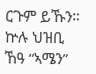ርጉም ይኹን። ኵሉ ህዝቢ ኸዓ “ኣሜን”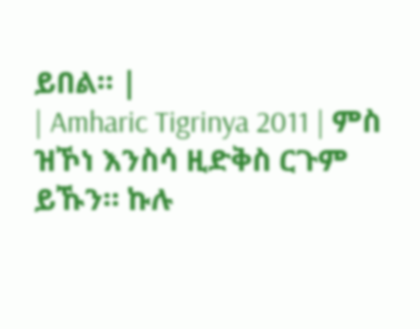ይበል። |
| Amharic Tigrinya 2011 | ምስ ዝኾነ እንስሳ ዚድቅስ ርጉም ይኹን። ኩሉ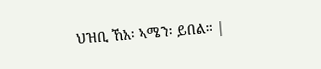ህዝቢ ኸአ፡ ኣሜን፡ ይበል። |